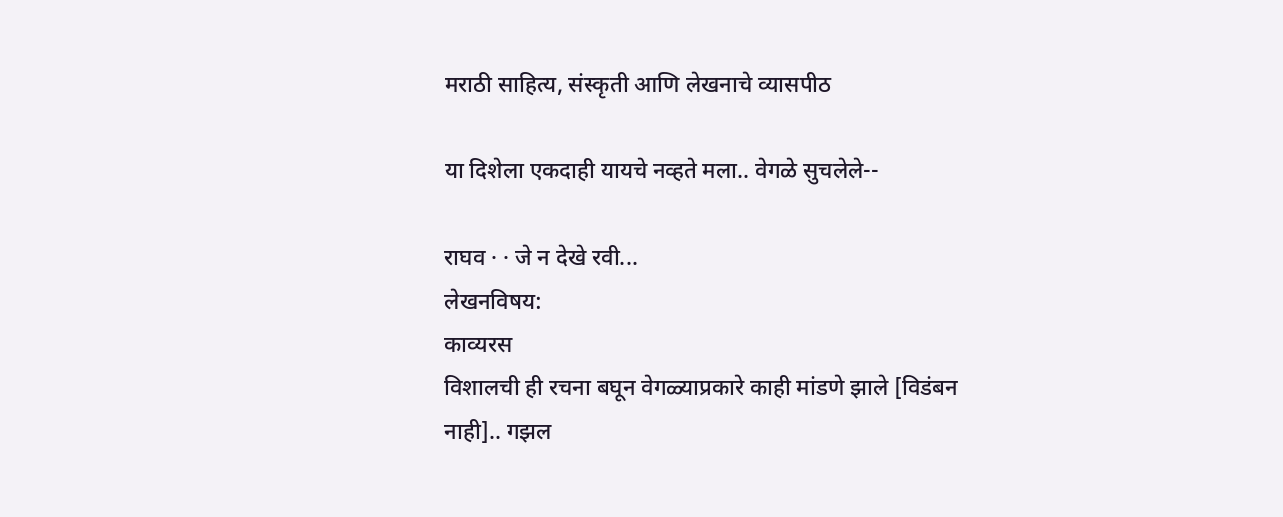मराठी साहित्य, संस्कृती आणि लेखनाचे व्यासपीठ

या दिशेला एकदाही यायचे नव्हते मला.. वेगळे सुचलेले--

राघव · · जे न देखे रवी...
लेखनविषय:
काव्यरस
विशालची ही रचना बघून वेगळ्याप्रकारे काही मांडणे झाले [विडंबन नाही].. गझल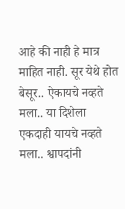आहे की नाही हे मात्र माहित नाही. सूर येथे होत बेसूर.. ऐकायचे नव्हते मला.. या दिशेला एकदाही यायचे नव्हते मला.. श्वापदांनी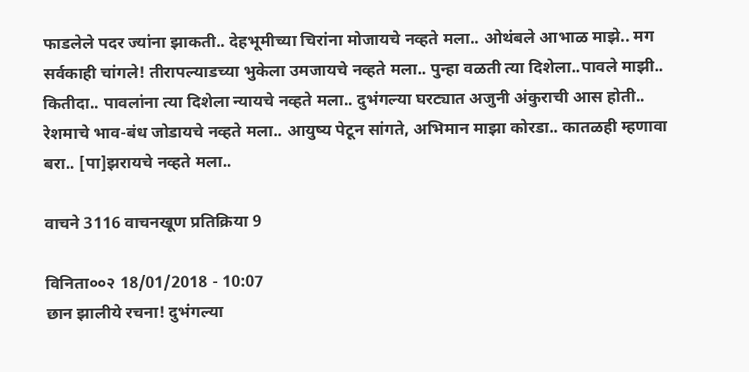फाडलेले पदर ज्यांना झाकती.. देहभूमीच्या चिरांना मोजायचे नव्हते मला.. ओथंबले आभाळ माझे.. मग सर्वकाही चांगले! तीरापल्याडच्या भुकेला उमजायचे नव्हते मला.. पुन्हा वळती त्या दिशेला..पावले माझी.. कितीदा.. पावलांना त्या दिशेला न्यायचे नव्हते मला.. दुभंगल्या घरट्यात अजुनी अंकुराची आस होती.. रेशमाचे भाव-बंध जोडायचे नव्हते मला.. आयुष्य पेटून सांगते, अभिमान माझा कोरडा.. कातळही म्हणावा बरा.. [पा]झरायचे नव्हते मला..

वाचने 3116 वाचनखूण प्रतिक्रिया 9

विनिता००२ 18/01/2018 - 10:07
छान झालीये रचना! दुभंगल्या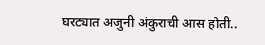घरट्यात अजुनी अंकुराची आस होती..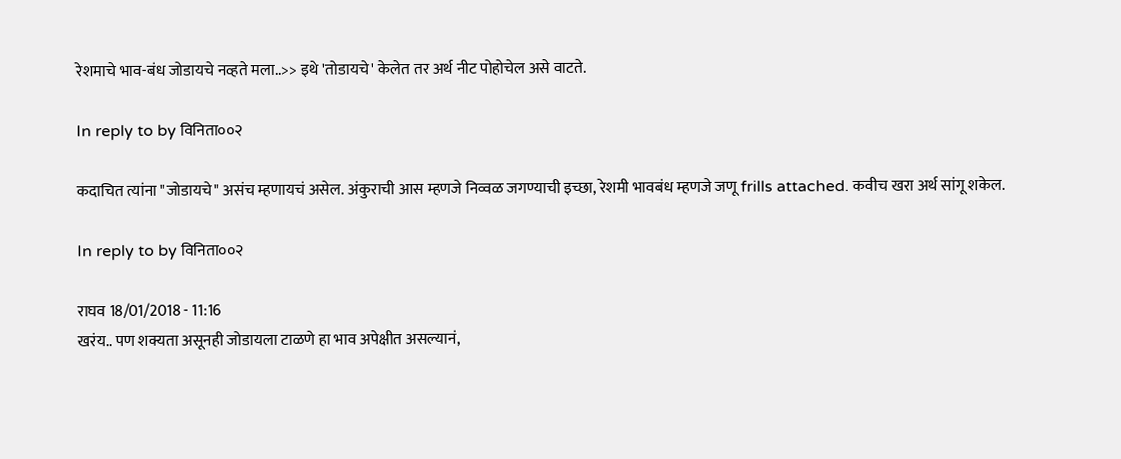रेशमाचे भाव-बंध जोडायचे नव्हते मला..>> इथे 'तोडायचे' केलेत तर अर्थ नीट पोहोचेल असे वाटते.

In reply to by विनिता००२

कदाचित त्यांना "जोडायचे" असंच म्हणायचं असेल. अंकुराची आस म्हणजे निव्वळ जगण्याची इच्छा, रेशमी भावबंध म्हणजे जणू frills attached. कवीच खरा अर्थ सांगू शकेल.

In reply to by विनिता००२

राघव 18/01/2018 - 11:16
खरंय.. पण शक्यता असूनही जोडायला टाळणे हा भाव अपेक्षीत असल्यानं,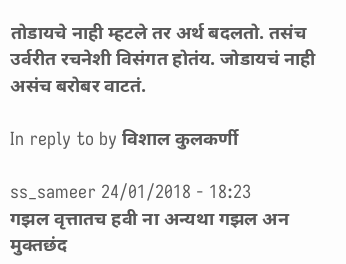तोडायचे नाही म्हटले तर अर्थ बदलतो. तसंच उर्वरीत रचनेशी विसंगत होतंय. जोडायचं नाही असंच बरोबर वाटतं.

In reply to by विशाल कुलकर्णी

ss_sameer 24/01/2018 - 18:23
गझल वृत्तातच हवी ना अन्यथा गझल अन मुक्तछंद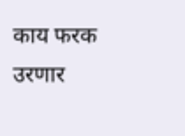काय फरक उरणार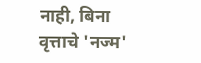नाही, बिना वृत्ताचे 'नज्म'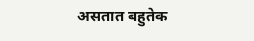असतात बहुतेक